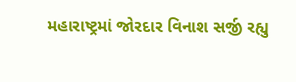મહારાષ્ટ્રમાં જોરદાર વિનાશ સર્જી રહ્યુ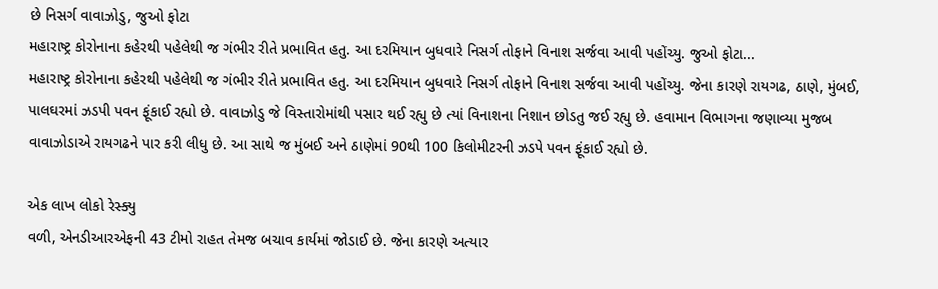છે નિસર્ગ વાવાઝોડુ, જુઓ ફોટા
મહારાષ્ટ્ર કોરોનાના કહેરથી પહેલેથી જ ગંભીર રીતે પ્રભાવિત હતુ. આ દરમિયાન બુધવારે નિસર્ગ તોફાને વિનાશ સર્જવા આવી પહોંચ્યુ. જુઓ ફોટા...
મહારાષ્ટ્ર કોરોનાના કહેરથી પહેલેથી જ ગંભીર રીતે પ્રભાવિત હતુ. આ દરમિયાન બુધવારે નિસર્ગ તોફાને વિનાશ સર્જવા આવી પહોંચ્યુ. જેના કારણે રાયગઢ, ઠાણે, મુંબઈ, પાલઘરમાં ઝડપી પવન ફૂંકાઈ રહ્યો છે. વાવાઝોડુ જે વિસ્તારોમાંથી પસાર થઈ રહ્યુ છે ત્યાં વિનાશના નિશાન છોડતુ જઈ રહ્યુ છે. હવામાન વિભાગના જણાવ્યા મુજબ વાવાઝોડાએ રાયગઢને પાર કરી લીધુ છે. આ સાથે જ મુંબઈ અને ઠાણેમાં 90થી 100 કિલોમીટરની ઝડપે પવન ફૂંકાઈ રહ્યો છે.

એક લાખ લોકો રેસ્ક્યુ
વળી, એનડીઆરએફની 43 ટીમો રાહત તેમજ બચાવ કાર્યમાં જોડાઈ છે. જેના કારણે અત્યાર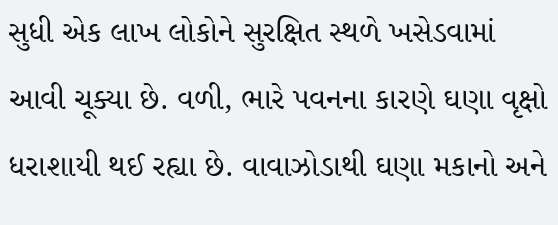સુધી એક લાખ લોકોને સુરક્ષિત સ્થળે ખસેડવામાં આવી ચૂક્યા છે. વળી, ભારે પવનના કારણે ઘણા વૃક્ષો ધરાશાયી થઈ રહ્યા છે. વાવાઝોડાથી ઘણા મકાનો અને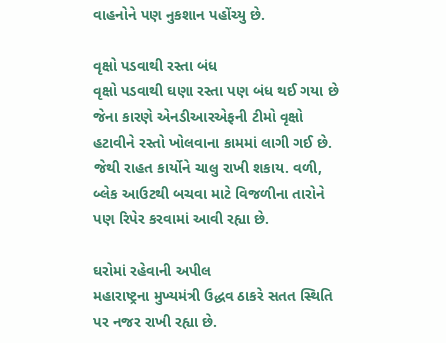વાહનોને પણ નુકશાન પહોંચ્યુ છે.

વૃક્ષો પડવાથી રસ્તા બંધ
વૃક્ષો પડવાથી ઘણા રસ્તા પણ બંધ થઈ ગયા છે જેના કારણે એનડીઆરએફની ટીમો વૃક્ષો હટાવીને રસ્તો ખોલવાના કામમાં લાગી ગઈ છે. જેથી રાહત કાર્યોને ચાલુ રાખી શકાય. વળી, બ્લેક આઉટથી બચવા માટે વિજળીના તારોને પણ રિપેર કરવામાં આવી રહ્યા છે.

ઘરોમાં રહેવાની અપીલ
મહારાષ્ટ્રના મુખ્યમંત્રી ઉદ્ધવ ઠાકરે સતત સ્થિતિ પર નજર રાખી રહ્યા છે.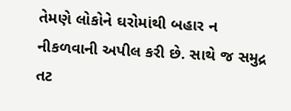તેમણે લોકોને ઘરોમાંથી બહાર ન નીકળવાની અપીલ કરી છે. સાથે જ સમુદ્ર તટ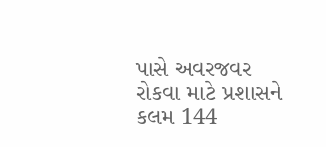પાસે અવરજવર રોકવા માટે પ્રશાસને કલમ 144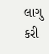લાગુ કરી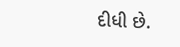દીધી છે.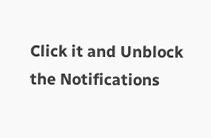Click it and Unblock the Notifications